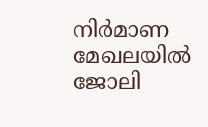നിർമാണ മേഖലയിൽ ജോലി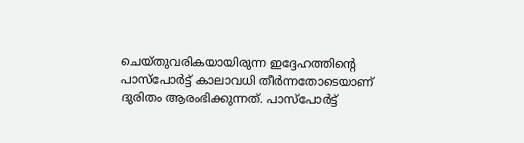ചെയ്തുവരികയായിരുന്ന ഇദ്ദേഹത്തിന്റെ പാസ്‍പോർട്ട് കാലാവധി തീർന്നതോടെയാണ് ദുരിതം ആരംഭിക്കുന്നത്. പാസ്‍പോർട്ട്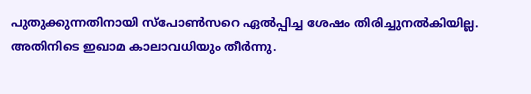പുതുക്കുന്നതിനായി സ്‌പോൺസറെ ഏൽപ്പിച്ച ശേഷം തിരിച്ചുനൽകിയില്ല. അതിനിടെ ഇഖാമ കാലാവധിയും തീർന്നു.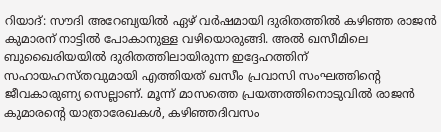റിയാദ്: സൗദി അറേബ്യയിൽ ഏഴ് വർഷമായി ദുരിതത്തിൽ കഴിഞ്ഞ രാജൻ കുമാരന് നാട്ടിൽ പോകാനുള്ള വഴിയൊരുങ്ങി. അൽ ഖസീമിലെ ബുഖൈരിയയിൽ ദുരിതത്തിലായിരുന്ന ഇദ്ദേഹത്തിന് സഹായഹസ്തവുമായി എത്തിയത് ഖസീം പ്രവാസി സംഘത്തിന്റെ ജീവകാരുണ്യ സെല്ലാണ്. മൂന്ന് മാസത്തെ പ്രയത്നത്തിനൊടുവിൽ രാജൻ കുമാരന്റെ യാത്രാരേഖകൾ, കഴിഞ്ഞദിവസം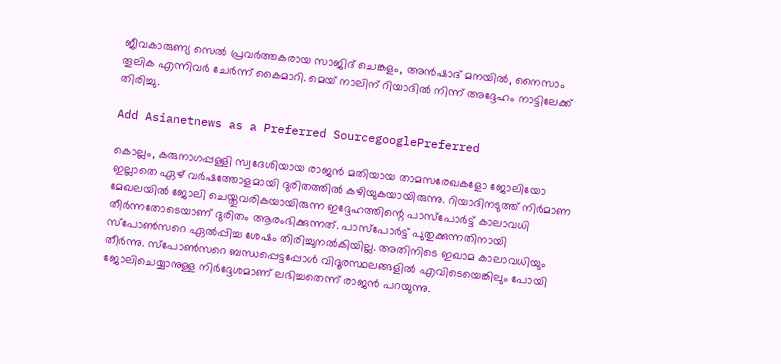ജീവകാരുണ്യ സെൽ പ്രവർത്തകരായ സാജിദ് ചെങ്കളം, അൻഷാദ് മനയിൽ, നൈസാം തൂലിക എന്നിവർ ചേർന്ന് കൈമാറി. മെയ് നാലിന് റിയാദിൽ നിന്ന് അദ്ദേഹം നാട്ടിലേക്ക് തിരിച്ചു.

Add Asianetnews as a Preferred SourcegooglePreferred

കൊല്ലം, കരുനാഗപ്പള്ളി സ്വദേശിയായ രാജൻ മതിയായ താമസരേഖകളോ ജോലിയോ ഇല്ലാതെ ഏഴ് വർഷത്തോളമായി ദുരിതത്തിൽ കഴിയുകയായിരുന്നു. റിയാദിനടുത്ത് നിർമാണ മേഖലയിൽ ജോലി ചെയ്തുവരികയായിരുന്ന ഇദ്ദേഹത്തിന്റെ പാസ്‍പോർട്ട് കാലാവധി തീർന്നതോടെയാണ് ദുരിതം ആരംഭിക്കുന്നത്. പാസ്‍പോർട്ട് പുതുക്കുന്നതിനായി സ്‌പോൺസറെ ഏൽപ്പിച്ച ശേഷം തിരിച്ചുനൽകിയില്ല. അതിനിടെ ഇഖാമ കാലാവധിയും തീർന്നു. സ്‌പോൺസറെ ബന്ധപ്പെട്ടപ്പോൾ വിദൂരസ്ഥലങ്ങളിൽ എവിടെയെങ്കിലും പോയി ജോലിചെയ്യാനുള്ള നിർദ്ദേശമാണ് ലഭിച്ചതെന്ന് രാജൻ പറയുന്നു.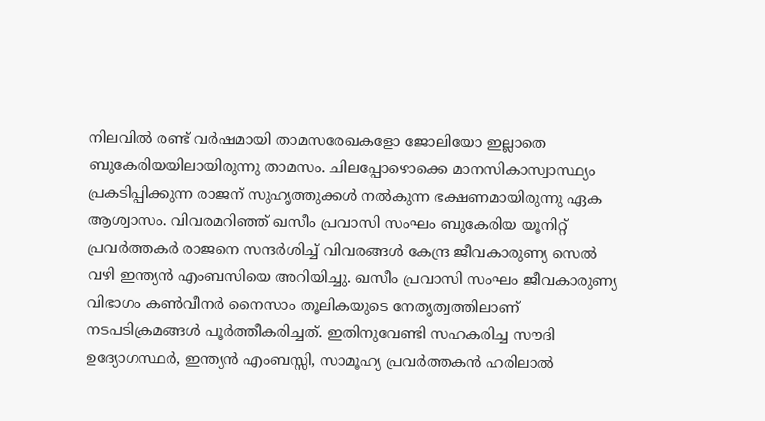നിലവിൽ രണ്ട് വർഷമായി താമസരേഖകളോ ജോലിയോ ഇല്ലാതെ ബുകേരിയയിലായിരുന്നു താമസം. ചിലപ്പോഴൊക്കെ മാനസികാസ്വാസ്ഥ്യം പ്രകടിപ്പിക്കുന്ന രാജന് സുഹൃത്തുക്കൾ നൽകുന്ന ഭക്ഷണമായിരുന്നു ഏക ആശ്വാസം. വിവരമറിഞ്ഞ് ഖസീം പ്രവാസി സംഘം ബുകേരിയ യൂനിറ്റ്‌ പ്രവർത്തകർ രാജനെ സന്ദർശിച്ച് വിവരങ്ങൾ കേന്ദ്ര ജീവകാരുണ്യ സെൽ വഴി ഇന്ത്യൻ എംബസിയെ അറിയിച്ചു. ഖസീം പ്രവാസി സംഘം ജീവകാരുണ്യ വിഭാഗം കൺവീനർ നൈസാം തൂലികയുടെ നേതൃത്വത്തിലാണ് നടപടിക്രമങ്ങൾ പൂർത്തീകരിച്ചത്. ഇതിനുവേണ്ടി സഹകരിച്ച സൗദി ഉദ്യോഗസ്ഥർ, ഇന്ത്യൻ എംബസ്സി, സാമൂഹ്യ പ്രവർത്തകൻ ഹരിലാൽ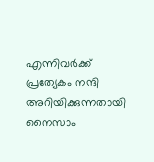എന്നിവർക്ക് പ്രത്യേകം നന്ദി അറിയിക്കുന്നതായി നൈസാം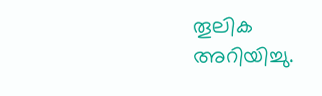തൂലിക അറിയിച്ചു.